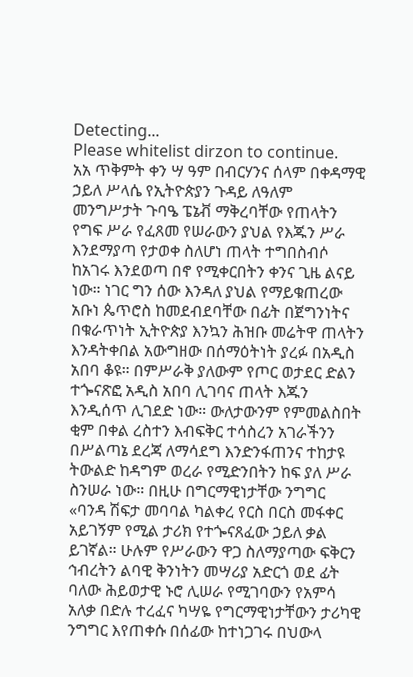Detecting...
Please whitelist dirzon to continue.
አአ ጥቅምት ቀን ሣ ዓም በብርሃንና ሰላም በቀዳማዊ ኃይለ ሥላሴ የኢትዮጵያን ጉዳይ ለዓለም መንግሥታት ጉባዔ ፔኔቭ ማቅረባቸው የጠላትን የግፍ ሥራ የፈጸመ የሠራውን ያህል የእጁን ሥራ እንደማያጣ የታወቀ ስለሆነ ጠላት ተግበስብሶ ከአገሩ እንደወጣ በኖ የሚቀርበትን ቀንና ጊዜ ልናይ ነው። ነገር ግን ሰው እንዳለ ያህል የማይቁጠረው አቡነ ጴጥሮስ ከመደብደባቸው በፊት በጀግንነትና በቁራጥነት ኢትዮጵያ እንኳን ሕዝቡ መሬትዋ ጠላትን እንዳትቀበል አውግዘው በሰማዕትነት ያረፉ በአዲስ አበባ ቆዩ። በምሥራቅ ያለውም የጦር ወታደር ድልን ተጐናጽፎ አዲስ አበባ ሊገባና ጠላት እጁን እንዲሰጥ ሊገደድ ነው። ውለታውንም የምመልስበት ቂም በቀል ረስተን እብፍቅር ተሳስረን አገራችንን በሥልጣኔ ደረጃ ለማሳደግ እንድንፋጠንና ተከታዩ ትውልድ ከዳግም ወረራ የሚድንበትን ከፍ ያለ ሥራ ስንሠራ ነው። በዚሁ በግርማዊነታቸው ንግግር «ባንዳ ሽፍታ መባባል ካልቀረ የርስ በርስ መፋቀር አይገኝም የሚል ታሪክ የተጐናጸፈው ኃይለ ቃል ይገኛል። ሁሉም የሥራውን ዋጋ ስለማያጣው ፍቅርን ኅብረትን ልባዊ ቅንነትን መሣሪያ አድርጎ ወደ ፊት ባለው ሕይወታዊ ኑሮ ሊሠራ የሚገባውን የአምሳ አለቃ በድሉ ተረፈና ካሣዬ የግርማዊነታቸውን ታሪካዊ ንግግር እየጠቀሱ በሰፊው ከተነጋገሩ በህውላ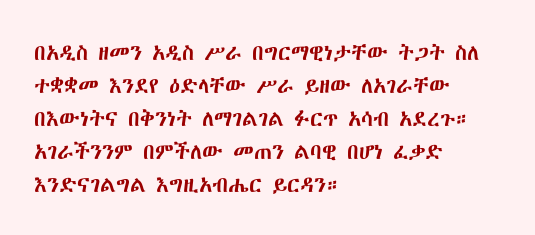በአዲስ ዘመን አዲስ ሥራ በግርማዊነታቸው ትጋት ስለ ተቋቋመ እንደየ ዕድላቸው ሥራ ይዘው ለአገራቸው በእውነትና በቅንነት ለማገልገል ፉርጥ አሳብ አደረጉ። አገራችንንም በምችለው መጠን ልባዊ በሆነ ፈቃድ እንድናገልግል እግዚአብሔር ይርዳን።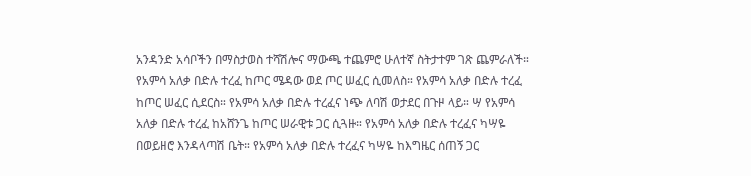አንዳንድ አሳቦችን በማስታወስ ተሻሽሎና ማውጫ ተጨምሮ ሁለተኛ ስትታተም ገጽ ጨምራለች።
የአምሳ አለቃ በድሉ ተረፈ ከጦር ሜዳው ወደ ጦር ሠፈር ሲመለስ። የአምሳ አለቃ በድሉ ተረፈ ከጦር ሠፈር ሲደርስ። የአምሳ አለቃ በድሉ ተረፈና ነጭ ለባሽ ወታደር በጉዞ ላይ። ሣ የአምሳ አለቃ በድሉ ተረፈ ከአሸንጌ ከጦር ሠራዊቱ ጋር ሲጓዙ። የአምሳ አለቃ በድሉ ተረፈና ካሣዬ በወይዘሮ እንዳላጣሽ ቤት። የአምሳ አለቃ በድሉ ተረፈና ካሣዬ ከእግዜር ሰጠኝ ጋር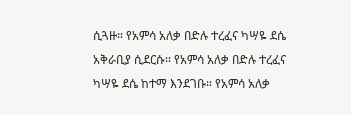ሲጓዙ። የአምሳ አለቃ በድሉ ተረፈና ካሣዬ ደሴ አቅራቢያ ሲደርሱ። የአምሳ አለቃ በድሉ ተረፈና ካሣዬ ደሴ ከተማ እንደገቡ። የአምሳ አለቃ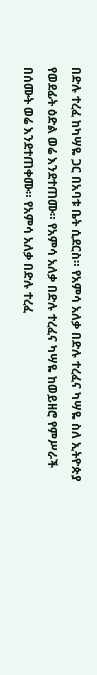በድሉ ተረፈ ከካሣዬ ጋር በአባቱ ቤት ሲደርስ። የአምሳ አለቃ በድሉ ተረፈና ካሣዬ ስለ ኢትዮጵያ የወደፊት ዕድል ወሬ እንደተጠሙ። የአምሳ አለቃ በድሉ ተረፈና ካሣዬ ከወይዘሮ የምሥራች በሰሙት ወሬ እንደተጠቀሙ። የአምሳ አለቃ በድሉ ተረፈ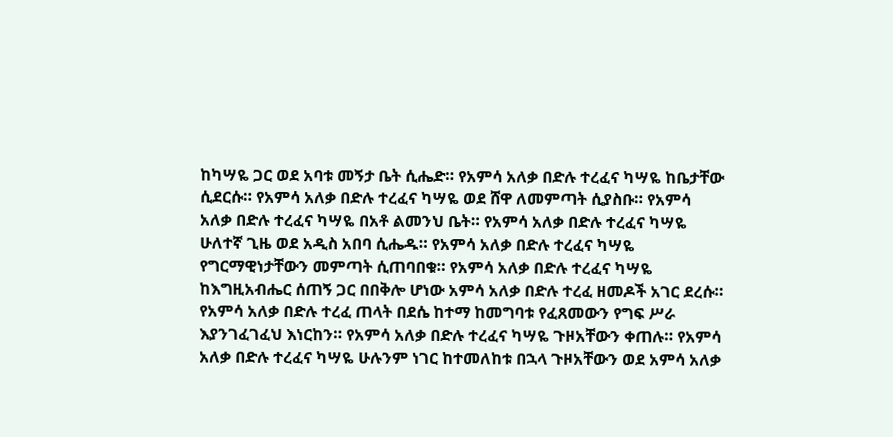ከካሣዬ ጋር ወደ አባቱ መኝታ ቤት ሲሔድ። የአምሳ አለቃ በድሉ ተረፈና ካሣዬ ከቤታቸው ሲደርሱ። የአምሳ አለቃ በድሉ ተረፈና ካሣዬ ወደ ሸዋ ለመምጣት ሲያስቡ። የአምሳ አለቃ በድሉ ተረፈና ካሣዬ በአቶ ልመንህ ቤት። የአምሳ አለቃ በድሉ ተረፈና ካሣዬ ሁለተኛ ጊዜ ወደ አዲስ አበባ ሲሔዱ። የአምሳ አለቃ በድሉ ተረፈና ካሣዬ የግርማዊነታቸውን መምጣት ሲጠባበቁ። የአምሳ አለቃ በድሉ ተረፈና ካሣዬ ከእግዚአብሔር ሰጠኝ ጋር በበቅሎ ሆነው አምሳ አለቃ በድሉ ተረፈ ዘመዶች አገር ደረሱ። የአምሳ አለቃ በድሉ ተረፈ ጠላት በደሴ ከተማ ከመግባቱ የፈጸመውን የግፍ ሥራ እያንገፈገፈህ እነርከን። የአምሳ አለቃ በድሉ ተረፈና ካሣዬ ጉዞአቸውን ቀጠሉ። የአምሳ አለቃ በድሉ ተረፈና ካሣዬ ሁሉንም ነገር ከተመለከቱ በኋላ ጉዞአቸውን ወደ አምሳ አለቃ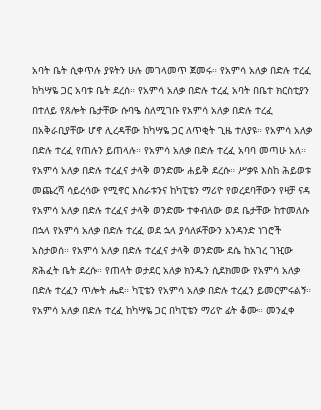አባት ቤት ሲቀጥሉ ያዩትን ሁሉ መገላመጥ ጀመሩ። የአምሳ አለቃ በድሉ ተረፈ ከካሣዬ ጋር አባቱ ቤት ደረሰ። የአምሳ አለቃ በድሉ ተረፈ አባት በቤተ ክርስቲያን በተለይ የጸሎት ቤታቸው ሱባዔ ስለሚገቡ የአምሳ አለቃ በድሉ ተረፈ በአቅራቢያቸው ሆኖ ሊረዳቸው ከካሣዬ ጋር ለጥቂት ጊዜ ተለያዩ። የአምሳ አለቃ በድሉ ተረፈ የጠሉን ይጠላሉ። የአምሳ አለቃ በድሉ ተረፈ አባባ መጣሁ አለ። የአምሳ አለቃ በድሉ ተረፈና ታላቅ ወንድሙ ሐይቅ ደረሱ። ሥቃዩ እስከ ሕይወቱ መጨረሻ ሳይረሳው የሚኖር እስራቱንና ከካፒቴን ማሪዮ የወረደባቸውን የዛቻ ናዳ የአምሳ አለቃ በድሉ ተረፈና ታላቅ ወንድሙ ተቀብለው ወደ ቤታቸው ከተመለሱ በኋላ የአምሳ አለቃ በድሉ ተረፈ ወደ ኋላ ያሳለፉቸውን አንዳንድ ነገሮች አስታወሰ። የአምሳ አለቃ በድሉ ተረፈና ታላቅ ወንድሙ ደሴ ከአገረ ገዢው ጽሕፈት ቤት ደረሱ። የጠላት ወታደር አለቃ ክንዱን ሲደክመው የአምሳ አለቃ በድሉ ተረፈን ጥሎት ሔደ። ካፒቴን የአምሳ አለቃ በድሉ ተረፈን ይመርምሩልኝ። የአምሳ አለቃ በድሉ ተረፈ ከካሣዬ ጋር በካፒቴን ማሪዮ ፊት ቆሙ። መንፈቀ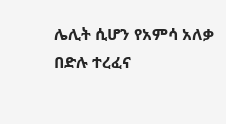ሌሊት ሲሆን የአምሳ አለቃ በድሉ ተረፈና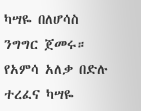ካሣዬ በለሆሳስ ንግግር ጀመሩ። የአምሳ አለቃ በድሉ ተረፈና ካሣዬ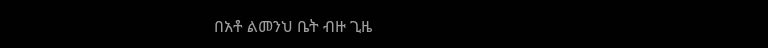በአቶ ልመንህ ቤት ብዙ ጊዜ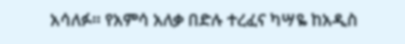አሳለፉ። የአምሳ አለቃ በድሉ ተረፈና ካሣዬ ከአዲስ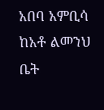አበባ አምቢሳ ከአቶ ልመንህ ቤት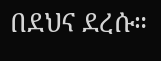በደህና ደረሱ።